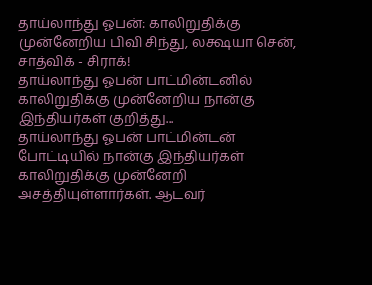தாய்லாந்து ஓபன்: காலிறுதிக்கு முன்னேறிய பிவி சிந்து, லக்ஷயா சென், சாத்விக் - சிராக்!
தாய்லாந்து ஓபன் பாட்மின்டனில் காலிறுதிக்கு முன்னேறிய நான்கு இந்தியர்கள் குறித்து...
தாய்லாந்து ஓபன் பாட்மின்டன் போட்டியில் நான்கு இந்தியர்கள் காலிறுதிக்கு முன்னேறி அசத்தியுள்ளார்கள். ஆடவர்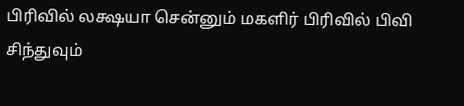பிரிவில் லக்ஷயா சென்னும் மகளிர் பிரிவில் பிவி சிந்துவும்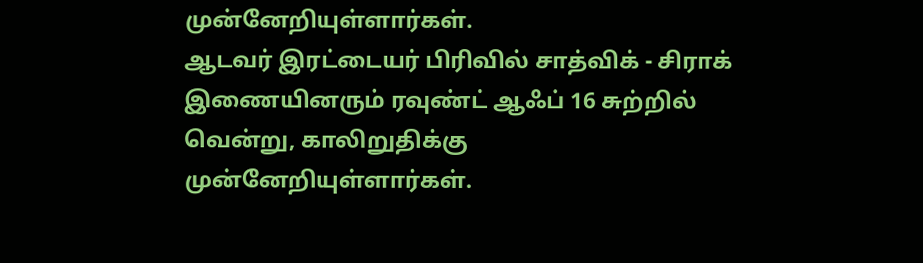முன்னேறியுள்ளார்கள்.
ஆடவர் இரட்டையர் பிரிவில் சாத்விக் - சிராக் இணையினரும் ரவுண்ட் ஆஃப் 16 சுற்றில் வென்று, காலிறுதிக்கு முன்னேறியுள்ளார்கள்.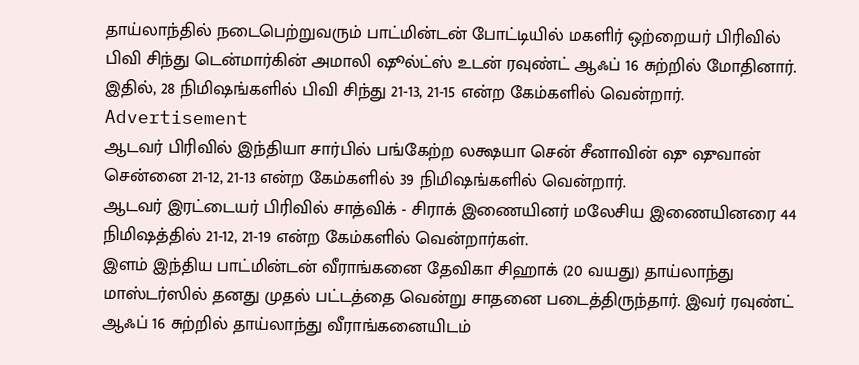தாய்லாந்தில் நடைபெற்றுவரும் பாட்மின்டன் போட்டியில் மகளிர் ஒற்றையர் பிரிவில் பிவி சிந்து டென்மார்கின் அமாலி ஷூல்ட்ஸ் உடன் ரவுண்ட் ஆஃப் 16 சுற்றில் மோதினார். இதில், 28 நிமிஷங்களில் பிவி சிந்து 21-13, 21-15 என்ற கேம்களில் வென்றார்.
Advertisement
ஆடவர் பிரிவில் இந்தியா சார்பில் பங்கேற்ற லக்ஷயா சென் சீனாவின் ஷு ஷுவான் சென்னை 21-12, 21-13 என்ற கேம்களில் 39 நிமிஷங்களில் வென்றார்.
ஆடவர் இரட்டையர் பிரிவில் சாத்விக் - சிராக் இணையினர் மலேசிய இணையினரை 44 நிமிஷத்தில் 21-12, 21-19 என்ற கேம்களில் வென்றார்கள்.
இளம் இந்திய பாட்மின்டன் வீராங்கனை தேவிகா சிஹாக் (20 வயது) தாய்லாந்து மாஸ்டர்ஸில் தனது முதல் பட்டத்தை வென்று சாதனை படைத்திருந்தார். இவர் ரவுண்ட் ஆஃப் 16 சுற்றில் தாய்லாந்து வீராங்கனையிடம்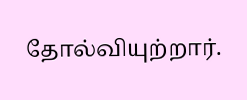தோல்வியுற்றார்.